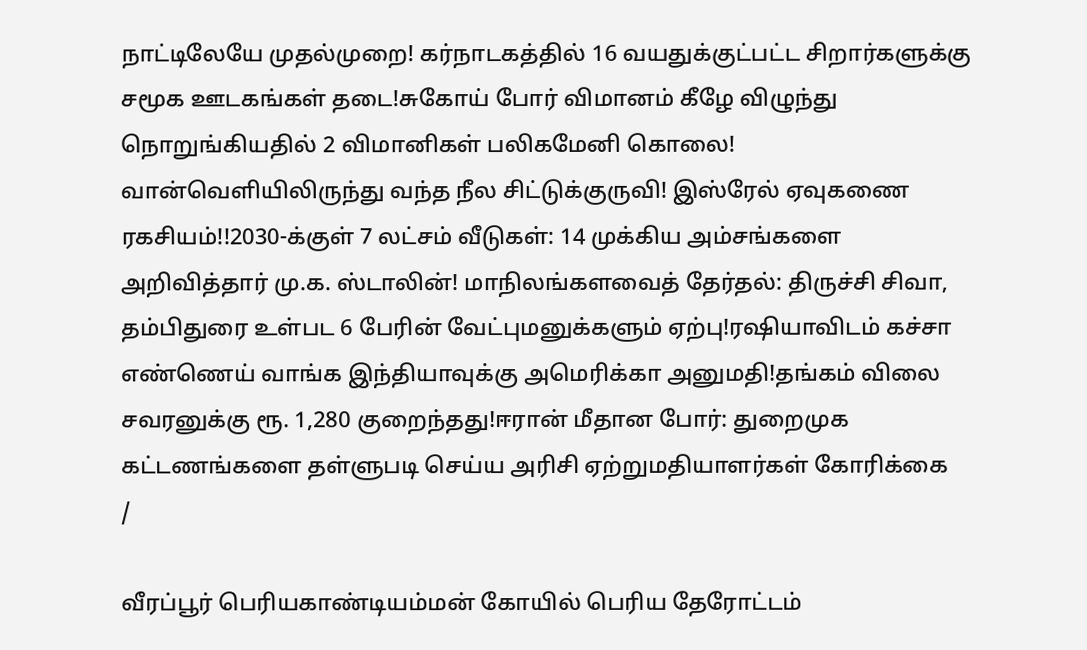நாட்டிலேயே முதல்முறை! கர்நாடகத்தில் 16 வயதுக்குட்பட்ட சிறார்களுக்கு சமூக ஊடகங்கள் தடை!சுகோய் போர் விமானம் கீழே விழுந்து நொறுங்கியதில் 2 விமானிகள் பலிகமேனி கொலை! வான்வெளியிலிருந்து வந்த நீல சிட்டுக்குருவி! இஸ்ரேல் ஏவுகணை ரகசியம்!!2030-க்குள் 7 லட்சம் வீடுகள்: 14 முக்கிய அம்சங்களை அறிவித்தார் மு.க. ஸ்டாலின்! மாநிலங்களவைத் தேர்தல்: திருச்சி சிவா, தம்பிதுரை உள்பட 6 பேரின் வேட்புமனுக்களும் ஏற்பு!ரஷியாவிடம் கச்சா எண்ணெய் வாங்க இந்தியாவுக்கு அமெரிக்கா அனுமதி!தங்கம் விலை சவரனுக்கு ரூ. 1,280 குறைந்தது!ஈரான் மீதான போர்: துறைமுக கட்டணங்களை தள்ளுபடி செய்ய அரிசி ஏற்றுமதியாளர்கள் கோரிக்கை
/

வீரப்பூர் பெரியகாண்டியம்மன் கோயில் பெரிய தேரோட்டம்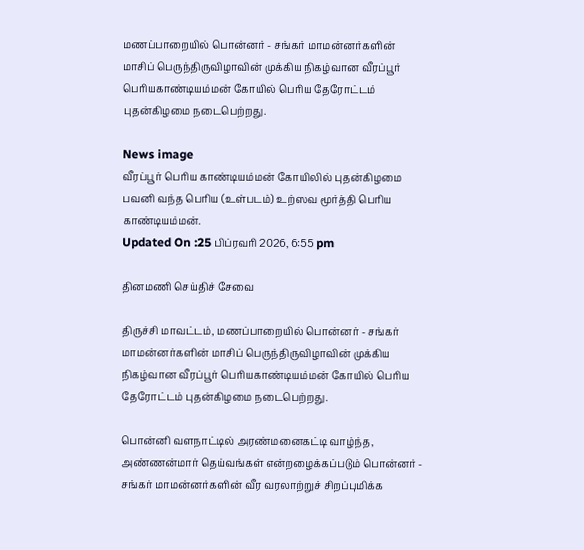மணப்பாறையில் பொன்னர் - சங்கர் மாமன்னர்களின் மாசிப் பெருந்திருவிழாவின் முக்கிய நிகழ்வான வீரப்பூர் பெரியகாண்டியம்மன் கோயில் பெரிய தேரோட்டம் புதன்கிழமை நடைபெற்றது.

News image
வீரப்பூர் பெரிய காண்டியம்மன் கோயிலில் புதன்கிழமை பவனி வந்த பெரிய (உள்படம்) உற்ஸவ மூர்த்தி பெரிய காண்டியம்மன்.
Updated On :25 பிப்ரவரி 2026, 6:55 pm

தினமணி செய்திச் சேவை

திருச்சி மாவட்டம், மணப்பாறையில் பொன்னர் - சங்கர் மாமன்னர்களின் மாசிப் பெருந்திருவிழாவின் முக்கிய நிகழ்வான வீரப்பூர் பெரியகாண்டியம்மன் கோயில் பெரிய தேரோட்டம் புதன்கிழமை நடைபெற்றது.

பொன்னி வளநாட்டில் அரண்மனைகட்டி வாழ்ந்த, அண்ணன்மார் தெய்வங்கள் என்றழைக்கப்படும் பொன்னர் - சங்கர் மாமன்னர்களின் வீர வரலாற்றுச் சிறப்புமிக்க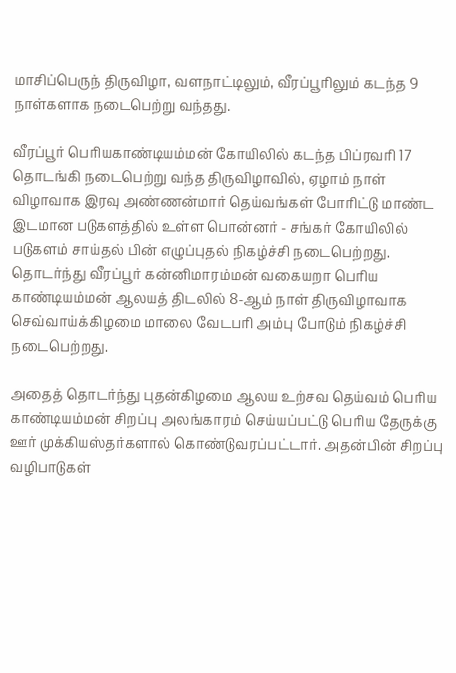மாசிப்பெருந் திருவிழா, வளநாட்டிலும், வீரப்பூரிலும் கடந்த 9 நாள்களாக நடைபெற்று வந்தது.

வீரப்பூர் பெரியகாண்டியம்மன் கோயிலில் கடந்த பிப்ரவரி 17 தொடங்கி நடைபெற்று வந்த திருவிழாவில், ஏழாம் நாள் விழாவாக இரவு அண்ணன்மார் தெய்வங்கள் போரிட்டு மாண்ட இடமான படுகளத்தில் உள்ள பொன்னர் - சங்கர் கோயிலில் படுகளம் சாய்தல் பின் எழுப்புதல் நிகழ்ச்சி நடைபெற்றது. தொடர்ந்து வீரப்பூர் கன்னிமாரம்மன் வகையறா பெரிய காண்டியம்மன் ஆலயத் திடலில் 8-ஆம் நாள் திருவிழாவாக செவ்வாய்க்கிழமை மாலை வேடபரி அம்பு போடும் நிகழ்ச்சி நடைபெற்றது.

அதைத் தொடர்ந்து புதன்கிழமை ஆலய உற்சவ தெய்வம் பெரிய காண்டியம்மன் சிறப்பு அலங்காரம் செய்யப்பட்டு பெரிய தேருக்கு ஊர் முக்கியஸ்தர்களால் கொண்டுவரப்பட்டார். அதன்பின் சிறப்பு வழிபாடுகள்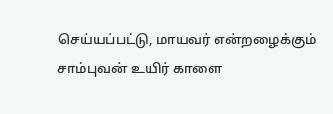செய்யப்பட்டு, மாயவர் என்றழைக்கும் சாம்புவன் உயிர் காளை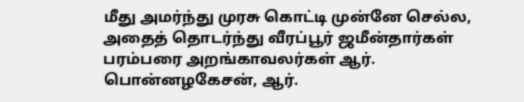மீது அமர்ந்து முரசு கொட்டி முன்னே செல்ல, அதைத் தொடர்ந்து வீரப்பூர் ஜமீன்தார்கள் பரம்பரை அறங்காவலர்கள் ஆர். பொன்னழகேசன், ஆர்.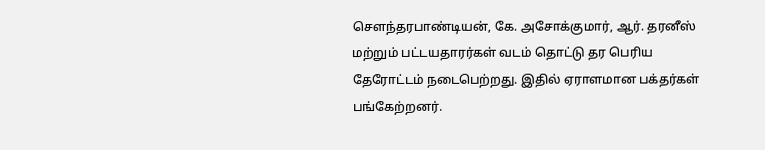செளந்தரபாண்டியன், கே. அசோக்குமார், ஆர். தரனீஸ் மற்றும் பட்டயதாரர்கள் வடம் தொட்டு தர பெரிய தேரோட்டம் நடைபெற்றது. இதில் ஏராளமான பக்தர்கள் பங்கேற்றனர்.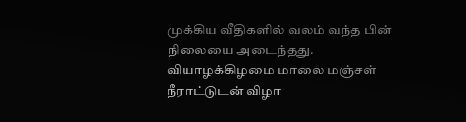முக்கிய வீதிகளில் வலம் வந்த பின் நிலையை அடைந்தது. வியாழக்கிழமை மாலை மஞ்சள் நீராட்டுடன் விழா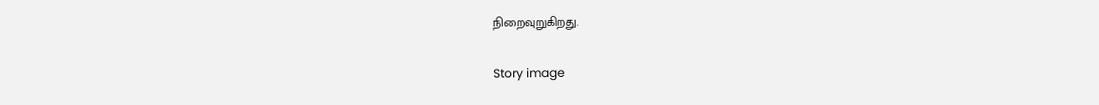நிறைவுறுகிறது.

Story image